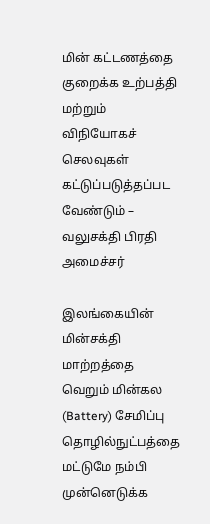மின் கட்டணத்தை குறைக்க உற்பத்தி மற்றும் விநியோகச் செலவுகள் கட்டுப்படுத்தப்பட வேண்டும் – வலுசக்தி பிரதி அமைச்சர்

இலங்கையின் மின்சக்தி மாற்றத்தை வெறும் மின்கல (Battery) சேமிப்பு தொழில்நுட்பத்தை மட்டுமே நம்பி முன்னெடுக்க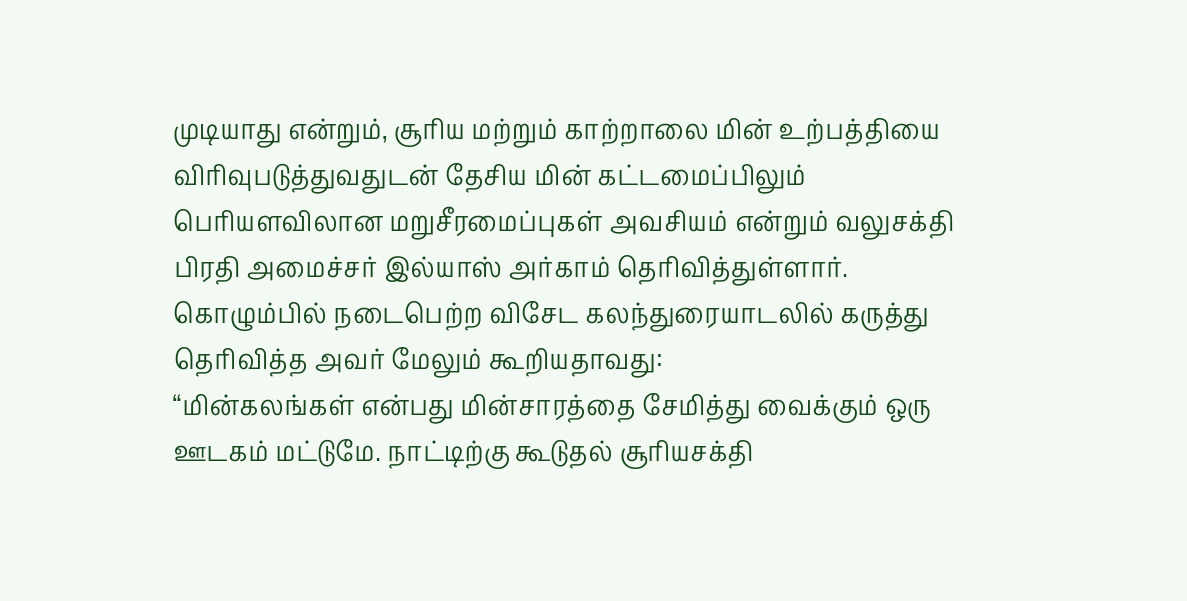முடியாது என்றும், சூரிய மற்றும் காற்றாலை மின் உற்பத்தியை விரிவுபடுத்துவதுடன் தேசிய மின் கட்டமைப்பிலும் பெரியளவிலான மறுசீரமைப்புகள் அவசியம் என்றும் வலுசக்தி பிரதி அமைச்சர் இல்யாஸ் அர்காம் தெரிவித்துள்ளார்.
கொழும்பில் நடைபெற்ற விசேட கலந்துரையாடலில் கருத்து தெரிவித்த அவர் மேலும் கூறியதாவது:
“மின்கலங்கள் என்பது மின்சாரத்தை சேமித்து வைக்கும் ஒரு ஊடகம் மட்டுமே. நாட்டிற்கு கூடுதல் சூரியசக்தி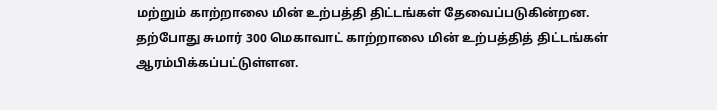மற்றும் காற்றாலை மின் உற்பத்தி திட்டங்கள் தேவைப்படுகின்றன.
தற்போது சுமார் 300 மெகாவாட் காற்றாலை மின் உற்பத்தித் திட்டங்கள் ஆரம்பிக்கப்பட்டுள்ளன.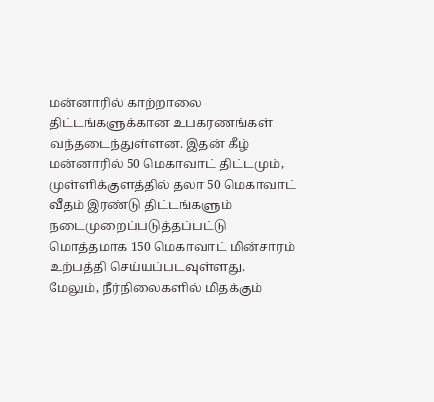மன்னாரில் காற்றாலை திட்டங்களுக்கான உபகரணங்கள் வந்தடைந்துள்ளன. இதன் கீழ் மன்னாரில் 50 மெகாவாட் திட்டமும், முள்ளிக்குளத்தில் தலா 50 மெகாவாட் வீதம் இரண்டு திட்டங்களும் நடைமுறைப்படுத்தப்பட்டு மொத்தமாக 150 மெகாவாட் மின்சாரம் உற்பத்தி செய்யப்படவுள்ளது.
மேலும், நீர்நிலைகளில் மிதக்கும்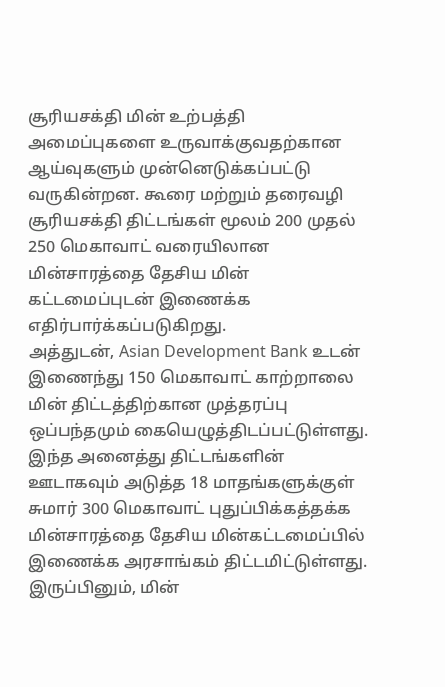சூரியசக்தி மின் உற்பத்தி அமைப்புகளை உருவாக்குவதற்கான ஆய்வுகளும் முன்னெடுக்கப்பட்டு வருகின்றன. கூரை மற்றும் தரைவழி சூரியசக்தி திட்டங்கள் மூலம் 200 முதல் 250 மெகாவாட் வரையிலான மின்சாரத்தை தேசிய மின் கட்டமைப்புடன் இணைக்க எதிர்பார்க்கப்படுகிறது.
அத்துடன், Asian Development Bank உடன் இணைந்து 150 மெகாவாட் காற்றாலை மின் திட்டத்திற்கான முத்தரப்பு ஒப்பந்தமும் கையெழுத்திடப்பட்டுள்ளது.
இந்த அனைத்து திட்டங்களின் ஊடாகவும் அடுத்த 18 மாதங்களுக்குள் சுமார் 300 மெகாவாட் புதுப்பிக்கத்தக்க மின்சாரத்தை தேசிய மின்கட்டமைப்பில் இணைக்க அரசாங்கம் திட்டமிட்டுள்ளது.
இருப்பினும், மின்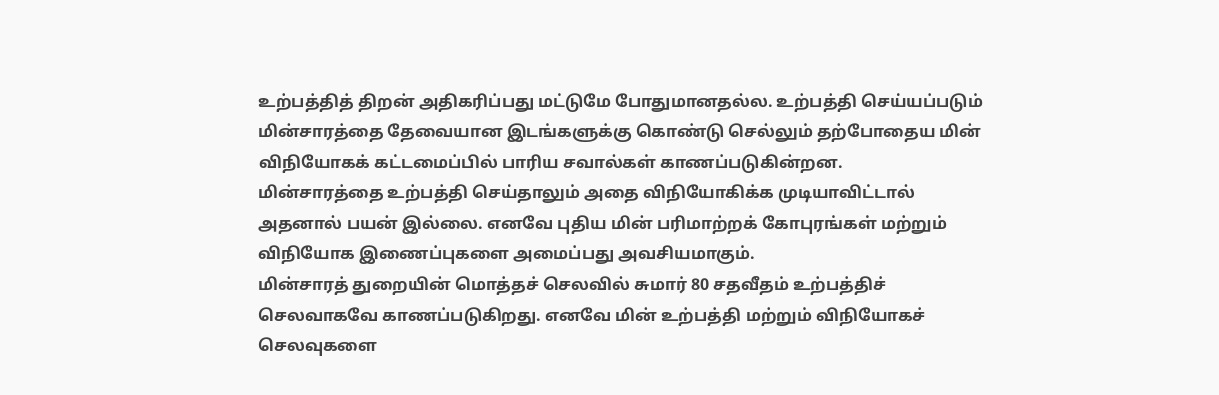உற்பத்தித் திறன் அதிகரிப்பது மட்டுமே போதுமானதல்ல. உற்பத்தி செய்யப்படும் மின்சாரத்தை தேவையான இடங்களுக்கு கொண்டு செல்லும் தற்போதைய மின் விநியோகக் கட்டமைப்பில் பாரிய சவால்கள் காணப்படுகின்றன.
மின்சாரத்தை உற்பத்தி செய்தாலும் அதை விநியோகிக்க முடியாவிட்டால் அதனால் பயன் இல்லை. எனவே புதிய மின் பரிமாற்றக் கோபுரங்கள் மற்றும் விநியோக இணைப்புகளை அமைப்பது அவசியமாகும்.
மின்சாரத் துறையின் மொத்தச் செலவில் சுமார் 80 சதவீதம் உற்பத்திச் செலவாகவே காணப்படுகிறது. எனவே மின் உற்பத்தி மற்றும் விநியோகச் செலவுகளை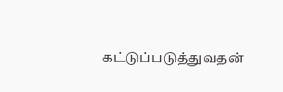கட்டுப்படுத்துவதன்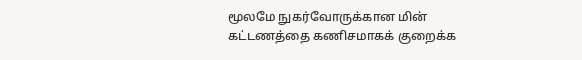மூலமே நுகர்வோருக்கான மின் கட்டணத்தை கணிசமாகக் குறைக்க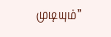முடியும்”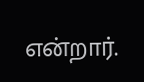என்றார்.